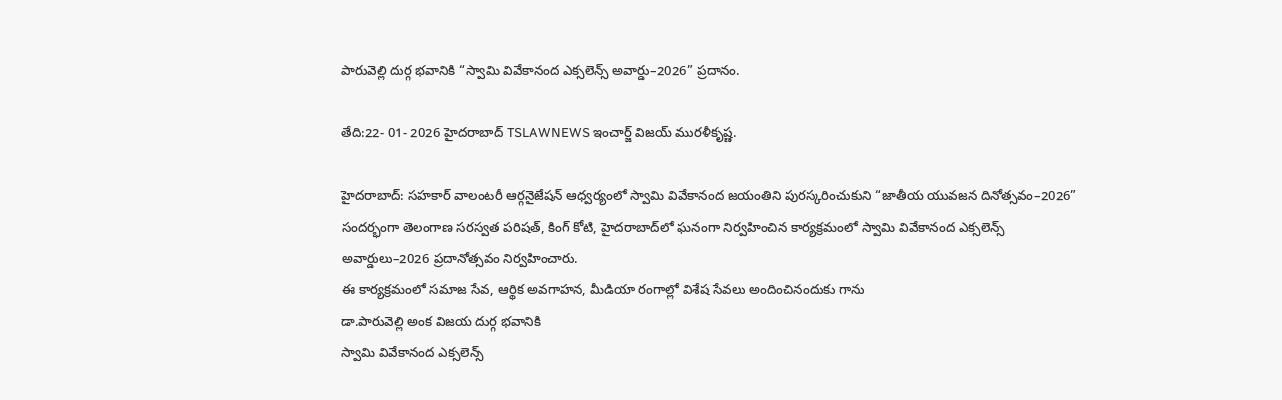పారువెల్లి దుర్గ భవానికి “స్వామి వివేకానంద ఎక్సలెన్స్ అవార్డు–2026” ప్రదానం.

తేది:22- 01- 2026 హైదరాబాద్ TSLAWNEWS ఇంచార్జ్ విజయ్ మురళీకృష్ణ.

హైదరాబాద్: సహకార్ వాలంటరీ ఆర్గనైజేషన్ ఆధ్వర్యంలో స్వామి వివేకానంద జయంతిని పురస్కరించుకుని “జాతీయ యువజన దినోత్సవం–2026” సందర్భంగా తెలంగాణ సరస్వత పరిషత్, కింగ్ కోటి, హైదరాబాద్‌లో ఘనంగా నిర్వహించిన కార్యక్రమంలో స్వామి వివేకానంద ఎక్సలెన్స్ అవార్డులు–2026 ప్రదానోత్సవం నిర్వహించారు.
ఈ కార్యక్రమంలో సమాజ సేవ, ఆర్థిక అవగాహన, మీడియా రంగాల్లో విశేష సేవలు అందించినందుకు గాను
డా.పారువెల్లి అంక విజయ దుర్గ భవానికి
స్వామి వివేకానంద ఎక్సలెన్స్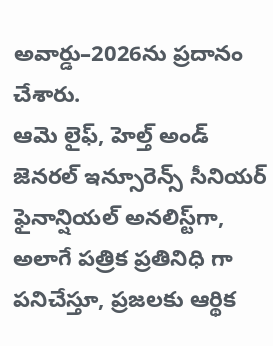అవార్డు–2026ను ప్రదానం చేశారు.
ఆమె లైఫ్, హెల్త్ అండ్ జెనరల్ ఇన్సూరెన్స్ సీనియర్ ఫైనాన్షియల్ అనలిస్ట్‌గా, అలాగే పత్రిక ప్రతినిధి గా పనిచేస్తూ, ప్రజలకు ఆర్థిక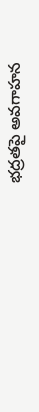భద్రతపై అవగాహన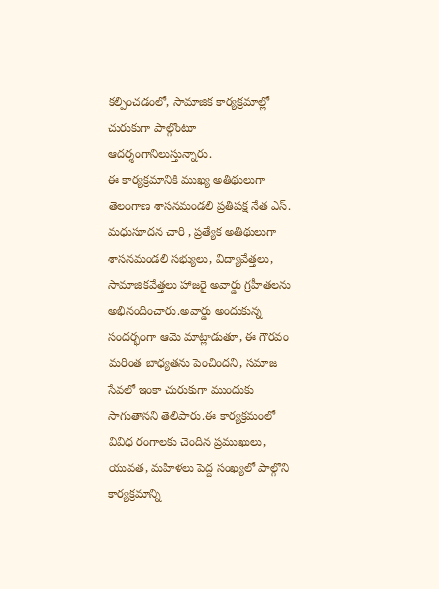కల్పించడంలో, సామాజిక కార్యక్రమాల్లో చురుకుగా పాల్గొంటూ ఆదర్శంగానిలుస్తున్నారు.
ఈ కార్యక్రమానికి ముఖ్య అతిథులుగా తెలంగాణ శాసనమండలి ప్రతిపక్ష నేత ఎస్. మధుసూదన చారి , ప్రత్యేక అతిథులుగా శాసనమండలి సభ్యులు, విద్యావేత్తలు, సామాజికవేత్తలు హాజరై అవార్డు గ్రహీతలను అభినందించారు.అవార్డు అందుకున్న సందర్భంగా ఆమె మాట్లాడుతూ, ఈ గౌరవం మరింత బాధ్యతను పెంచిందని, సమాజ సేవలో ఇంకా చురుకుగా ముందుకు సాగుతానని తెలిపారు.ఈ కార్యక్రమంలో వివిధ రంగాలకు చెందిన ప్రముఖులు, యువత, మహిళలు పెద్ద సంఖ్యలో పాల్గొని కార్యక్రమాన్ని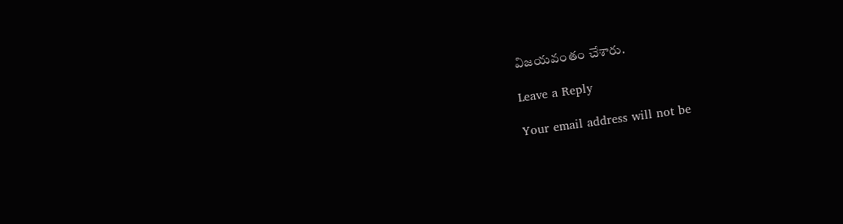విజయవంతం చేశారు.

Leave a Reply

Your email address will not be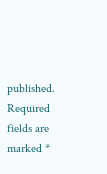published. Required fields are marked *